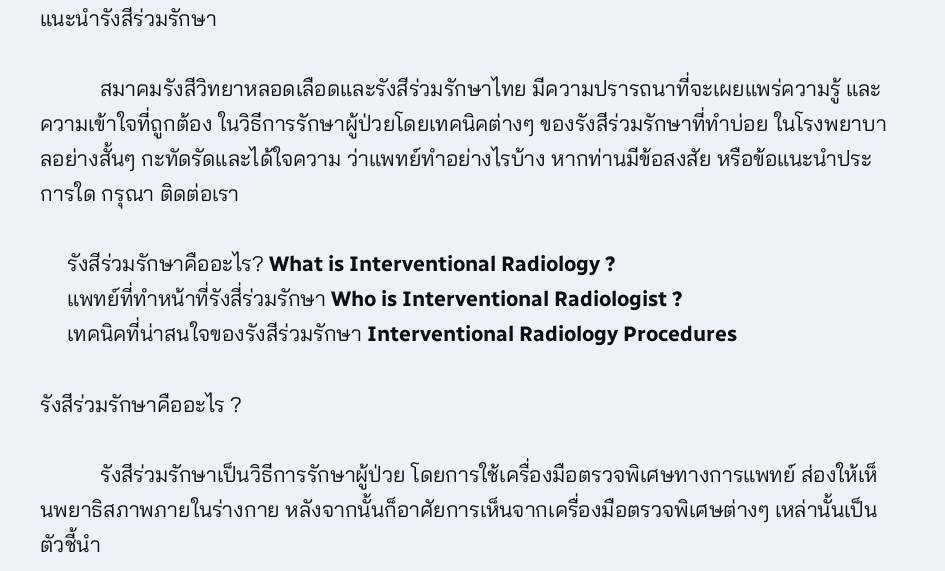แนะนำรังสีร่วมรักษา

           สมาคมรังสีวิทยาหลอดเลือดและรังสีร่วมรักษาไทย มีความปรารถนาที่จะเผยแพร่ความรู้ และความเข้าใจที่ถูกต้อง ในวิธีการรักษาผู้ป่วยโดยเทคนิคต่างๆ ของรังสีร่วมรักษาที่ทำบ่อย ในโรงพยาบาลอย่างสั้นๆ กะทัดรัดและได้ใจความ ว่าแพทย์ทำอย่างไรบ้าง หากท่านมีข้อสงสัย หรือข้อแนะนำประการใด กรุณา ติดต่อเรา

     รังสีร่วมรักษาคืออะไร? What is Interventional Radiology ?
     แพทย์ที่ทำหน้าที่รังสี่ร่วมรักษา Who is Interventional Radiologist ?
     เทคนิคที่น่าสนใจของรังสีร่วมรักษา Interventional Radiology Procedures

รังสีร่วมรักษาคืออะไร ?

           รังสีร่วมรักษาเป็นวิธีการรักษาผู้ป่วย โดยการใช้เครื่องมือตรวจพิเศษทางการแพทย์ ส่องให้เห็นพยาธิสภาพภายในร่างกาย หลังจากนั้นก็อาศัยการเห็นจากเครื่องมือตรวจพิเศษต่างๆ เหล่านั้นเป็นตัวชี้นำ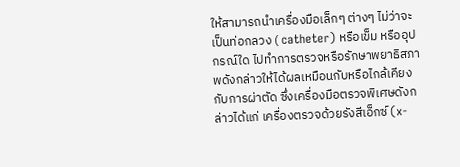ให้สามารถนำเครื่องมือเล็กๆ ต่างๆ ไม่ว่าจะเป็นท่อกลวง ( catheter) หรือเข็ม หรืออุปกรณ์ใด ไปทำการตรวจหรือรักษาพยาธิสภาพดังกล่าวให้ได้ผลเหมือนกับหรือไกล้เคียงกับการผ่าตัด ซึ่งเครื่องมือตรวจพิเศษดังกล่าวได้แก่ เครื่องตรวจด้วยรังสีเอ็กซ์ (x-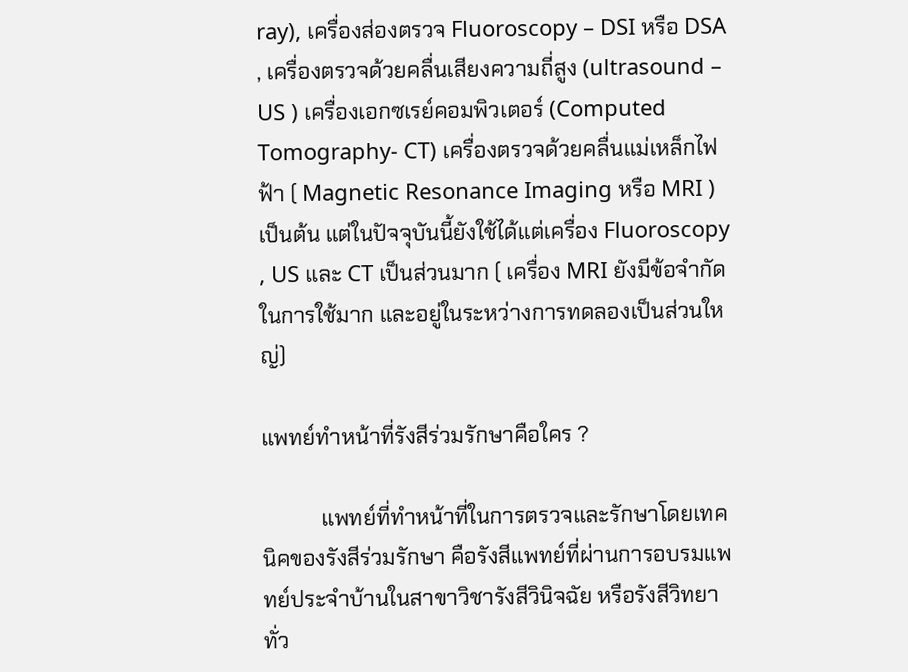ray), เครื่องส่องตรวจ Fluoroscopy – DSI หรือ DSA , เครื่องตรวจด้วยคลื่นเสียงความถี่สูง (ultrasound – US ) เครื่องเอกซเรย์คอมพิวเตอร์ (Computed Tomography- CT) เครื่องตรวจด้วยคลื่นแม่เหล็กไฟฟ้า ( Magnetic Resonance Imaging หรือ MRI ) เป็นต้น แต่ในปัจจุบันนี้ยังใช้ได้แต่เครื่อง Fluoroscopy , US และ CT เป็นส่วนมาก ( เครื่อง MRI ยังมีข้อจำกัดในการใช้มาก และอยู่ในระหว่างการทดลองเป็นส่วนใหญ่)

แพทย์ทำหน้าที่รังสีร่วมรักษาคือใคร ?

           แพทย์ที่ทำหน้าที่ในการตรวจและรักษาโดยเทคนิคของรังสีร่วมรักษา คือรังสีแพทย์ที่ผ่านการอบรมแพทย์ประจำบ้านในสาขาวิชารังสีวินิจฉัย หรือรังสีวิทยาทั่ว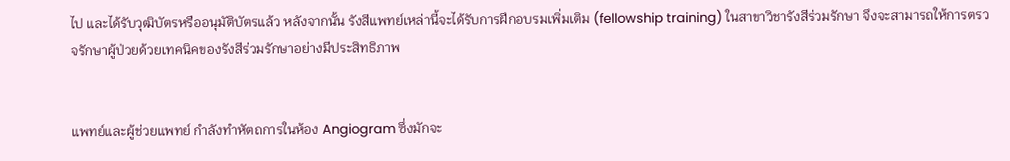ไป และได้รับวุฒิบัตรหรืออนุมัติบัตรแล้ว หลังจากนั้น รังสีแพทย์เหล่านี้จะได้รับการฝึกอบรมเพิ่มเติม (fellowship training) ในสาขาวิชารังสีร่วมรักษา จึงจะสามารถให้การตรวจรักษาผู้ป่วยด้วยเทคนิคของรังสีร่วมรักษาอย่างมีประสิทธิภาพ


แพทย์และผู้ช่วยแพทย์ กำลังทำหัตถการในห้อง Angiogram ซึ่งมักจะ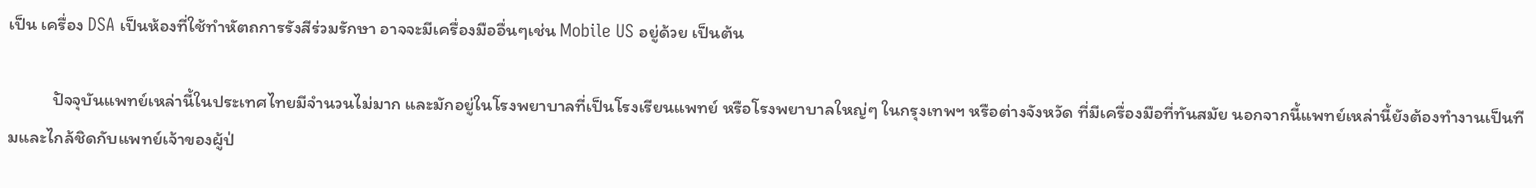เป็น เครื่อง DSA เป็นห้องที่ใช้ทำหัตถการรังสีร่วมรักษา อาจจะมีเครื่องมืออื่นๆเช่น Mobile US อยู่ด้วย เป็นต้น

           ปัจจุบันแพทย์เหล่านี้ในประเทศไทยมีจำนวนไม่มาก และมักอยู่ในโรงพยาบาลที่เป็นโรงเรียนแพทย์ หรือโรงพยาบาลใหญ่ๆ ในกรุงเทพฯ หรือต่างจังหวัด ที่มีเครื่องมือที่ทันสมัย นอกจากนี้แพทย์เหล่านี้ยังต้องทำงานเป็นทีมและไกล้ชิดกับแพทย์เจ้าของผู้ป่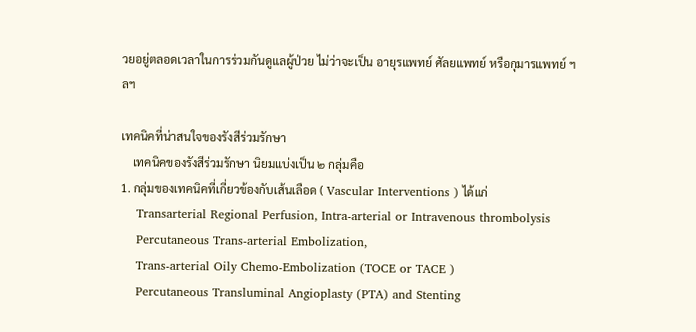วยอยู่ตลอดเวลาในการร่วมกันดูแลผู้ป่วย ไม่ว่าจะเป็น อายุรแพทย์ ศัลยแพทย์ หรือกุมารแพทย์ ฯลฯ

เทคนิคที่น่าสนใจของรังสีร่วมรักษา
    เทคนิคของรังสีร่วมรักษา นิยมแบ่งเป็น ๒ กลุ่มคือ
1. กลุ่มของเทคนิคที่เกี่ยวข้องกับเส้นเลือด ( Vascular Interventions ) ได้แก่
    Transarterial Regional Perfusion, Intra-arterial or Intravenous thrombolysis
    Percutaneous Trans-arterial Embolization,
    Trans-arterial Oily Chemo-Embolization (TOCE or TACE )
    Percutaneous Transluminal Angioplasty (PTA) and Stenting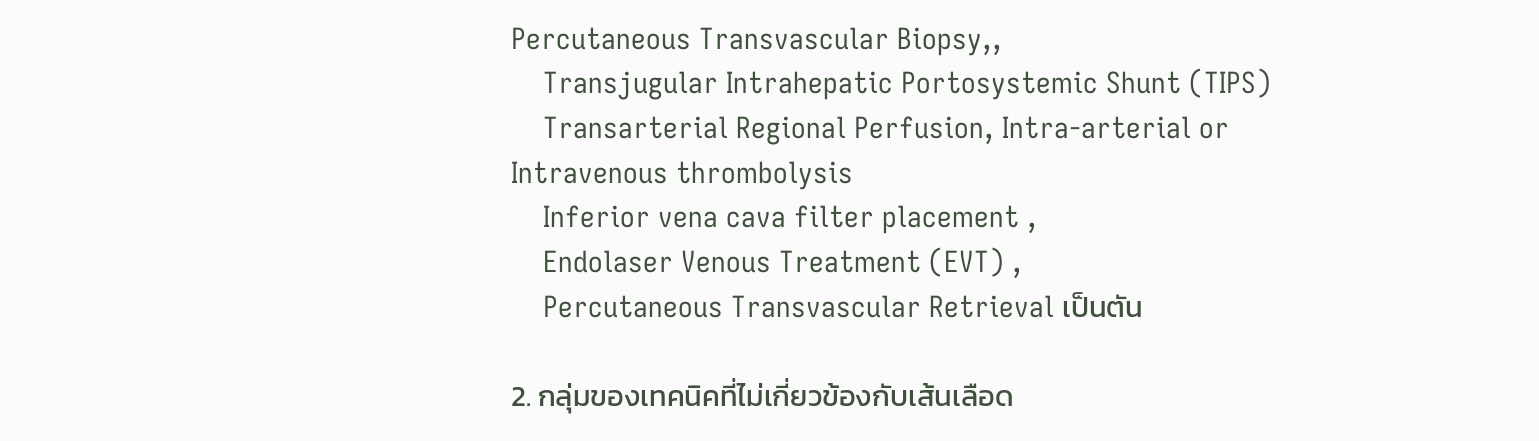Percutaneous Transvascular Biopsy,,
    Transjugular Intrahepatic Portosystemic Shunt (TIPS)
    Transarterial Regional Perfusion, Intra-arterial or Intravenous thrombolysis
    Inferior vena cava filter placement ,
    Endolaser Venous Treatment (EVT) ,
    Percutaneous Transvascular Retrieval เป็นตัน

2. กลุ่มของเทคนิคที่ไม่เกี่ยวข้องกับเส้นเลือด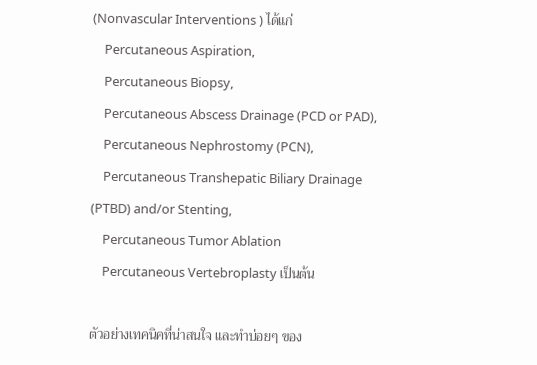(Nonvascular Interventions ) ได้แก่
    Percutaneous Aspiration,
    Percutaneous Biopsy,
    Percutaneous Abscess Drainage (PCD or PAD),
    Percutaneous Nephrostomy (PCN),
    Percutaneous Transhepatic Biliary Drainage (PTBD) and/or Stenting,
    Percutaneous Tumor Ablation
    Percutaneous Vertebroplasty เป็นต้น

ตัวอย่างเทคนิคที่น่าสนใจ และทำบ่อยๆ ของ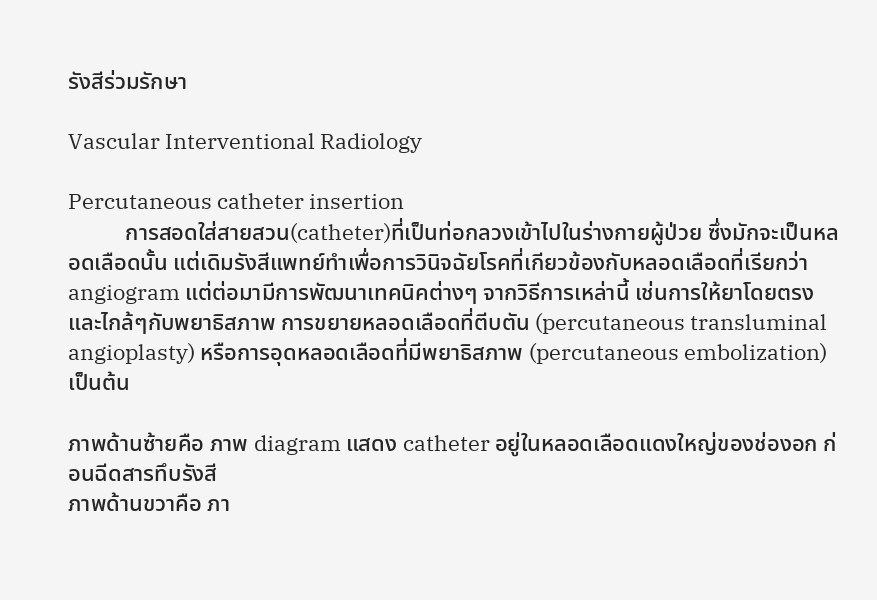รังสีร่วมรักษา

Vascular Interventional Radiology

Percutaneous catheter insertion
          การสอดใส่สายสวน(catheter)ที่เป็นท่อกลวงเข้าไปในร่างกายผู้ป่วย ซึ่งมักจะเป็นหลอดเลือดนั้น แต่เดิมรังสีแพทย์ทำเพื่อการวินิจฉัยโรคที่เกียวข้องกับหลอดเลือดที่เรียกว่า angiogram แต่ต่อมามีการพัฒนาเทคนิคต่างๆ จากวิธีการเหล่านี้ เช่นการให้ยาโดยตรงและไกล้ๆกับพยาธิสภาพ การขยายหลอดเลือดที่ตีบตัน (percutaneous transluminal angioplasty) หรือการอุดหลอดเลือดที่มีพยาธิสภาพ (percutaneous embolization) เป็นต้น

ภาพด้านซ้ายคือ ภาพ diagram แสดง catheter อยู่ในหลอดเลือดแดงใหญ่ของช่องอก ก่อนฉีดสารทึบรังสี
ภาพด้านขวาคือ ภา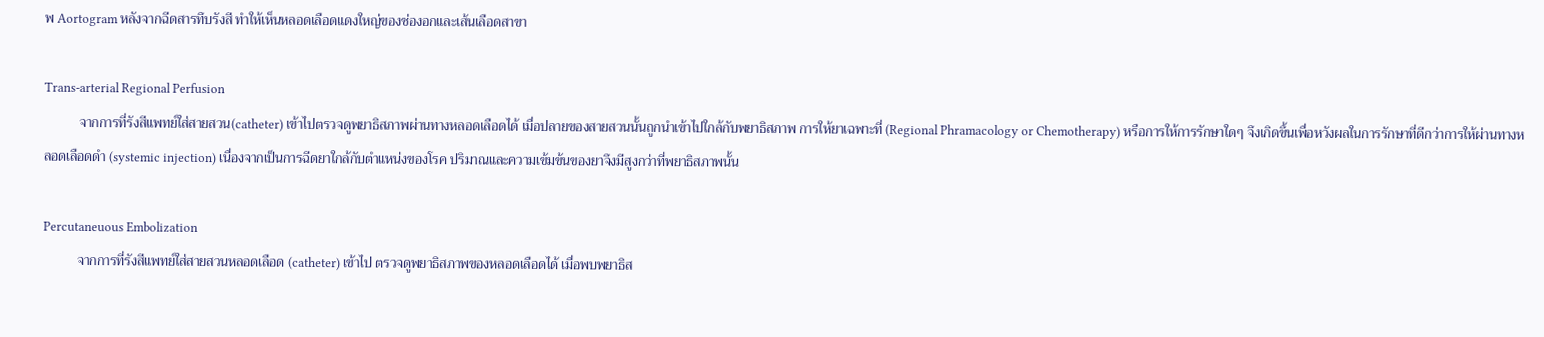พ Aortogram หลังจากฉีดสารทึบรังสี ทำให้เห็นหลอดเลือดแดงใหญ่ของช่องอกและเส้นเลือดสาขา

Trans-arterial Regional Perfusion
          จากการที่รังสีแพทย์ใส่สายสวน(catheter) เข้าไปตรวจดูพยาธิสภาพผ่านทางหลอดเลือดได้ เมื่อปลายของสายสวนนั้นถูกนำเข้าไปใกล้กับพยาธิสภาพ การให้ยาเฉพาะที่ (Regional Phramacology or Chemotherapy) หรือการให้การรักษาใดๆ จึงเกิดขึ้นเพื่อหวังผลในการรักษาที่ดีกว่าการให้ผ่านทางหลอดเลือดดำ (systemic injection) เนื่องจากเป็นการฉีดยาใกล้กับตำแหน่งของโรค ปริมาณและความเข้มข้นของยาจึงมีสูงกว่าที่พยาธิสภาพนั้น

Percutaneuous Embolization
          จากการที่รังสีแพทย์ใส่สายสวนหลอดเลือด (catheter) เข้าไป ตรวจดูพยาธิสภาพของหลอดเลือดได้ เมื่อพบพยาธิส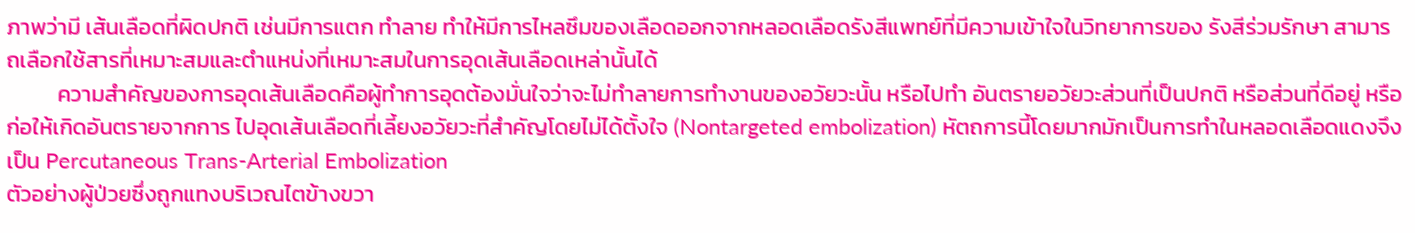ภาพว่ามี เส้นเลือดที่ผิดปกติ เช่นมีการแตก ทำลาย ทำให้มีการไหลซึมของเลือดออกจากหลอดเลือดรังสีแพทย์ที่มีความเข้าใจในวิทยาการของ รังสีร่วมรักษา สามารถเลือกใช้สารที่เหมาะสมและตำแหน่งที่เหมาะสมในการอุดเส้นเลือดเหล่านั้นได้
          ความสำคัญของการอุดเส้นเลือดคือผู้ทำการอุดต้องมั่นใจว่าจะไม่ทำลายการทำงานของอวัยวะนั้น หรือไปทำ อันตรายอวัยวะส่วนที่เป็นปกติ หรือส่วนที่ดีอยู่ หรือก่อให้เกิดอันตรายจากการ ไปอุดเส้นเลือดที่เลี้ยงอวัยวะที่สำคัญโดยไม่ได้ตั้งใจ (Nontargeted embolization) หัตถการนี้โดยมากมักเป็นการทำในหลอดเลือดแดงจึงเป็น Percutaneous Trans-Arterial Embolization
ตัวอย่างผู้ป่วยซึ่งถูกแทงบริเวณไตข้างขวา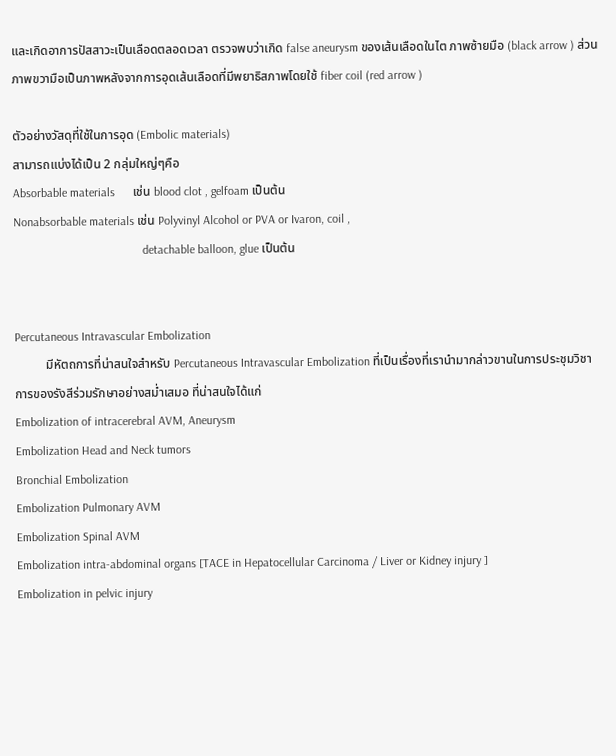และเกิดอาการปัสสาวะเป็นเลือดตลอดเวลา ตรวจพบว่าเกิด false aneurysm ของเส้นเลือดในไต ภาพซ้ายมือ (black arrow ) ส่วนภาพขวามือเป็นภาพหลังจากการอุดเส้นเลือดที่มีพยาธิสภาพโดยใช้ fiber coil (red arrow )

ตัวอย่างวัสดุที่ใช้ในการอุด (Embolic materials)
สามารถแบ่งได้เป็น 2 กลุ่มใหญ่ๆคือ
Absorbable materials      เช่น blood clot , gelfoam เป็นต้น
Nonabsorbable materials เช่น Polyvinyl Alcohol or PVA or Ivaron, coil ,
                                           detachable balloon, glue เป็นต้น


Percutaneous Intravascular Embolization
          มีหัตถการที่น่าสนใจสำหรับ Percutaneous Intravascular Embolization ที่เป็นเรื่องที่เรานำมากล่าวขานในการประชุมวิชาการของรังสีร่วมรักษาอย่างสม่ำเสมอ ที่น่าสนใจได้แก่
Embolization of intracerebral AVM, Aneurysm
Embolization Head and Neck tumors
Bronchial Embolization
Embolization Pulmonary AVM
Embolization Spinal AVM
Embolization intra-abdominal organs [TACE in Hepatocellular Carcinoma / Liver or Kidney injury ]
Embolization in pelvic injury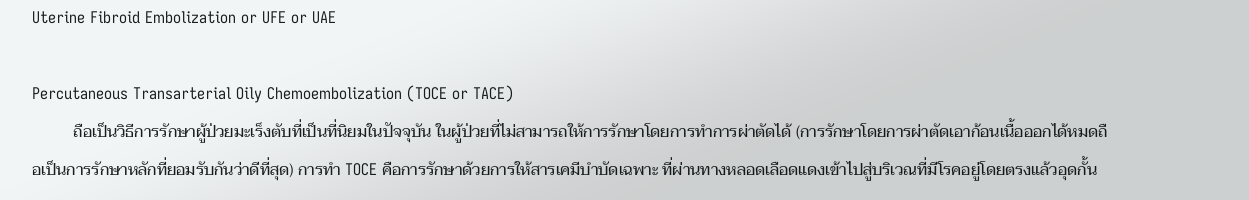Uterine Fibroid Embolization or UFE or UAE

Percutaneous Transarterial Oily Chemoembolization (TOCE or TACE)
          ถือเป็นวิธีการรักษาผู้ป่วยมะเร็งตับที่เป็นที่นิยมในปัจจุบัน ในผู้ป่วยที่ไม่สามารถให้การรักษาโดยการทำการผ่าตัดได้ (การรักษาโดยการผ่าตัดเอาก้อนเนื้อออกได้หมดถือเป็นการรักษาหลักที่ยอมรับกันว่าดีที่สุด) การทำ TOCE คือการรักษาด้วยการให้สารเคมีบำบัดเฉพาะ ที่ผ่านทางหลอดเลือดแดงเข้าไปสู่บริเวณที่มีโรคอยู่โดยตรงแล้วอุดกั้น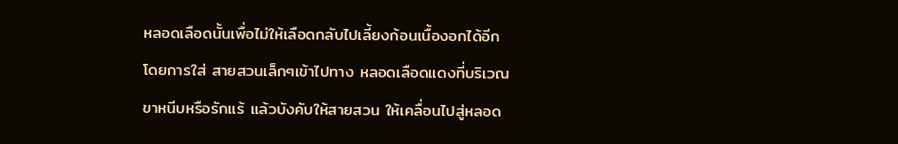หลอดเลือดนั้นเพื่อไม่ให้เลือดกลับไปเลี้ยงก้อนเนื้องอกได้อีก โดยการใส่ สายสวนเล็กๆเข้าไปทาง หลอดเลือดแดงที่บริเวณขาหนีบหรือรักแร้ แล้วบังคับให้สายสวน ให้เคลื่อนไปสู่หลอด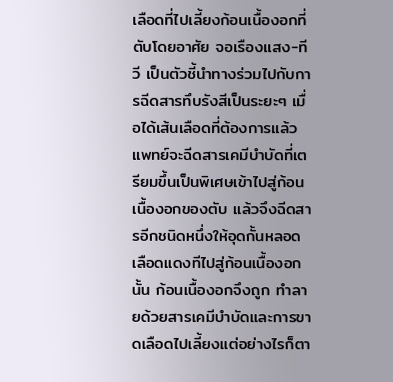เลือดที่ไปเลี้ยงก้อนเนื้องอกที่ตับโดยอาศัย จอเรืองแสง-ทีวี เป็นตัวชี้นำทางร่วมไปกับการฉีดสารทึบรังสีเป็นระยะๆ เมื่อได้เส้นเลือดที่ต้องการแล้ว แพทย์จะฉีดสารเคมีบำบัดที่เตรียมขึ้นเป็นพิเศษเข้าไปสู่ก้อนเนื้องอกของตับ แล้วจึงฉีดสารอีกชนิดหนึ่งให้อุดกั้นหลอดเลือดแดงทีไปสู่ก้อนเนื้องอกนั้น ก้อนเนื้องอกจึงถูก ทำลายด้วยสารเคมีบำบัดและการขาดเลือดไปเลี้ยงแต่อย่างไรก็ตา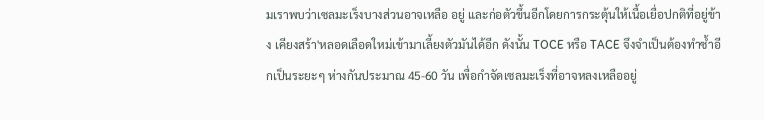มเราพบว่าเซลมะเร็งบางส่วนอาจเหลือ อยู่ และก่อตัวขึ้นอีกโดยการกระตุ้นให้เนื้อเยื่อปกติที่อยู่ข้าง เคียงสร้า'หลอดเลือดใหม่เข้ามาเลี้ยงตัวมันได้อีก ดังนั้น TOCE หรือ TACE จึงจำเป็นต้องทำซ้ำอีกเป็นระยะๆ ห่างกันประมาณ 45-60 วัน เพื่อกำจัดเซลมะเร็งที่อาจหลงเหลืออยู่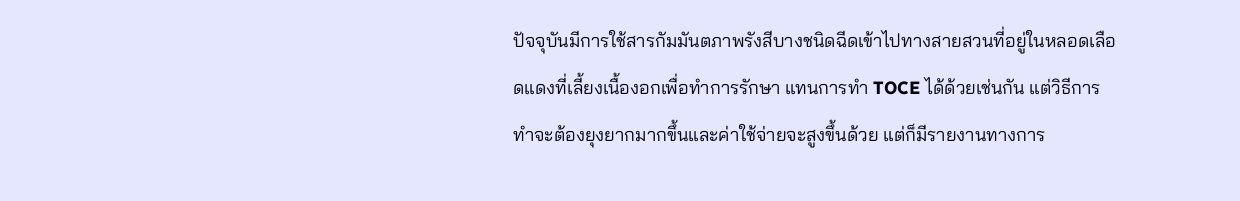ปัจจุบันมีการใช้สารกัมมันตภาพรังสีบางชนิดฉีดเข้าไปทางสายสวนที่อยู่ในหลอดเลือดแดงที่เลี้ยงเนื้องอกเพื่อทำการรักษา แทนการทำ TOCE ได้ด้วยเช่นกัน แต่วิธีการทำจะต้องยุงยากมากขึ้นและค่าใช้จ่ายจะสูงขึ้นด้วย แต่ก็มีรายงานทางการ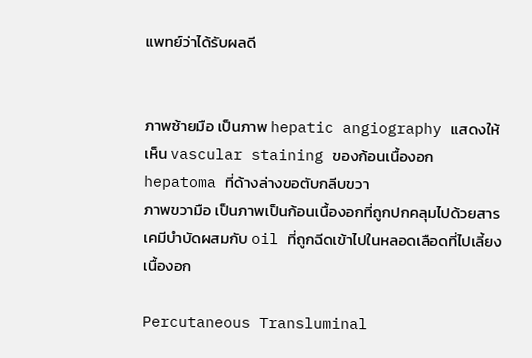แพทย์ว่าได้รับผลดี


ภาพซ้ายมือ เป็นภาพ hepatic angiography แสดงให้เห็น vascular staining ของก้อนเนื้องอก hepatoma ที่ด้างล่างขอตับกลีบขวา
ภาพขวามือ เป็นภาพเป็นก้อนเนื้องอกที่ถูกปกคลุมไปด้วยสารเคมีบำบัดผสมกับ oil ที่ถูกฉีดเข้าไปในหลอดเลือดที่ไปเลี้ยงเนื้องอก

Percutaneous Transluminal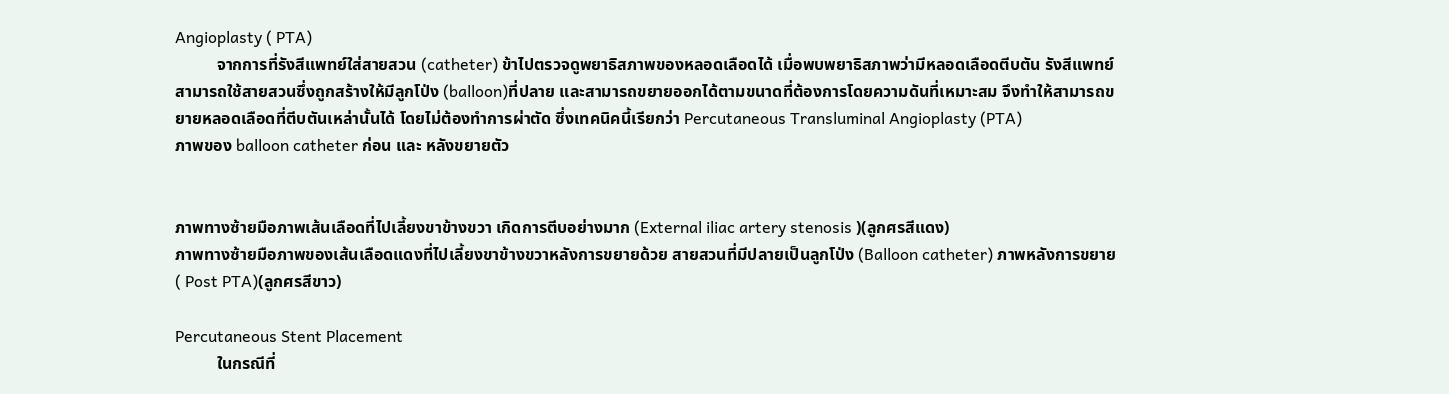Angioplasty ( PTA)
          จากการที่รังสีแพทย์ใส่สายสวน (catheter) ข้าไปตรวจดูพยาธิสภาพของหลอดเลือดได้ เมื่อพบพยาธิสภาพว่ามีหลอดเลือดตีบตัน รังสีแพทย์สามารถใช้สายสวนซึ่งถูกสร้างให้มีลูกโป่ง (balloon)ที่ปลาย และสามารถขยายออกได้ตามขนาดที่ต้องการโดยความดันที่เหมาะสม จึงทำให้สามารถขยายหลอดเลือดที่ตีบตันเหล่านั้นได้ โดยไม่ต้องทำการผ่าตัด ซึ่งเทคนิคนี้เรียกว่า Percutaneous Transluminal Angioplasty (PTA)
ภาพของ balloon catheter ก่อน และ หลังขยายตัว


ภาพทางซ้ายมือภาพเส้นเลือดที่ไปเลี้ยงขาข้างขวา เกิดการตีบอย่างมาก (External iliac artery stenosis )(ลูกศรสีแดง)
ภาพทางซ้ายมือภาพของเส้นเลือดแดงที่ไปเลี้ยงขาข้างขวาหลังการขยายด้วย สายสวนที่มีปลายเป็นลูกโป่ง (Balloon catheter) ภาพหลังการขยาย ( Post PTA)(ลูกศรสีขาว)

Percutaneous Stent Placement
          ในกรณีที่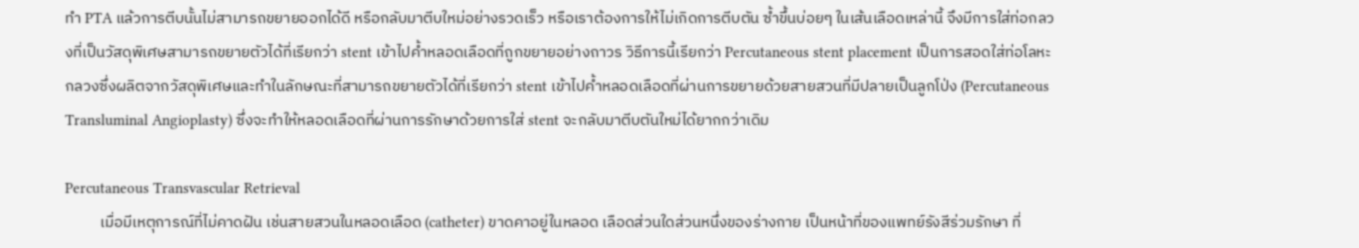ทำ PTA แล้วการตีบนั้นไม่สามารถขยายออกได้ดี หรือกลับมาตีบใหม่อย่างรวดเร็ว หรือเราต้องการให้ไม่เกิดการตีบตัน ซ้ำขึ้นบ่อยๆ ในเส้นเลือดเหล่านี้ จึงมีการใส่ท่อกลวงที่เป็นวัสดุพิเศษสามารถขยายตัวได้ที่เรียกว่า stent เข้าไปค้ำหลอดเลือดที่ถูกขยายอย่างถาวร วิธีการนี้เรียกว่า Percutaneous stent placement เป็นการสอดใส่ท่อโลหะกลวงซึ่งผลิตจากวัสดุพิเศษและทำในลักษณะที่สามารถขยายตัวได้ที่เรียกว่า stent เข้าไปค้ำหลอดเลือดที่ผ่านการขยายด้วยสายสวนที่มีปลายเป็นลูกโป่ง (Percutaneous Transluminal Angioplasty) ซึ่งจะทำให้หลอดเลือดที่ผ่านการรักษาด้วยการใส่ stent จะกลับมาตีบตันใหม่ได้ยากกว่าเดิม

Percutaneous Transvascular Retrieval
          เมื่อมีเหตุการณ์ที่ไม่คาดฝัน เช่นสายสวนในหลอดเลือด (catheter) ขาดคาอยู่ในหลอด เลือดส่วนใดส่วนหนึ่งของร่างกาย เป็นหน้าที่ของแพทย์รังสีร่วมรักษา ที่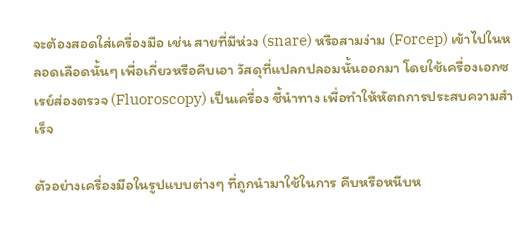จะต้องสอดใส่เครื่องมือ เช่น สายที่มีห่วง (snare) หรือสามง่าม (Forcep) เข้าไปในหลอดเลือดนั้นๆ เพื่อเกี่ยวหรือคีบเอา วัสดุที่แปลกปลอมนั้นออกมา โดยใช้เครื่องเอกซเรย์ส่องตรวจ (Fluoroscopy) เป็นเครื่อง ชี้นำทาง เพื่อทำให้หัตถการประสบความสำเร็จ

ตัวอย่างเครื่องมือในรูปแบบต่างๆ ที่ถูกนำมาใช้ในการ คีบหรือหนีบห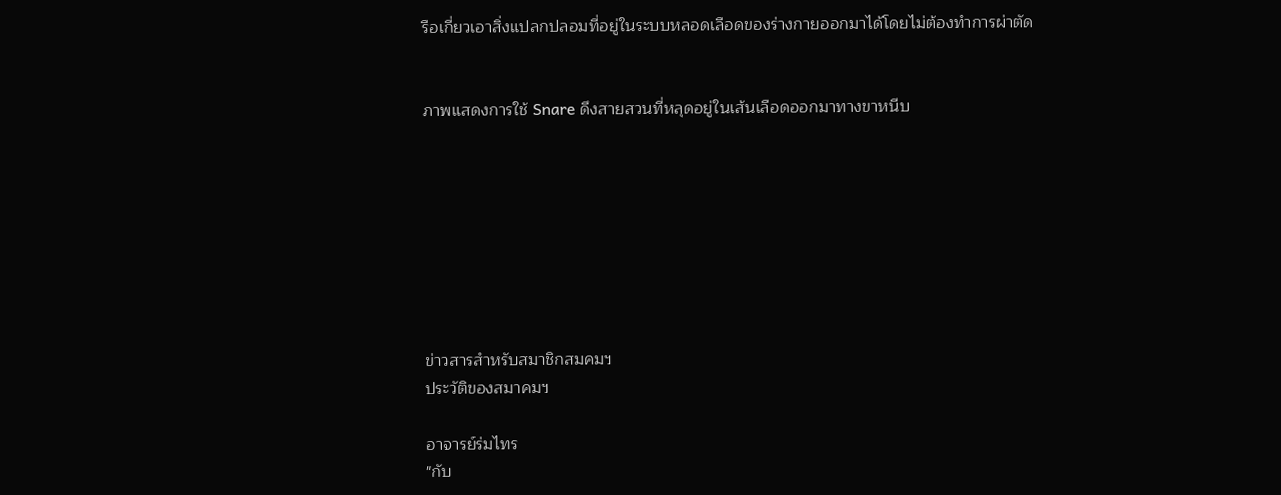รือเกี่ยวเอาสิ่งแปลกปลอมที่อยู่ในระบบหลอดเลือดของร่างกายออกมาได้โดยไม่ต้องทำการผ่าตัด


ภาพแสดงการใช้ Snare ดึงสายสวนที่หลุดอยู่ในเส้นเลือดออกมาทางขาหนีบ








ข่าวสารสำหรับสมาชิกสมคมฯ
ประวัติของสมาคมฯ

อาจารย์ร่มไทร
"กับ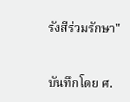รังสีร่วมรักษา"


บันทึกโดย ศ.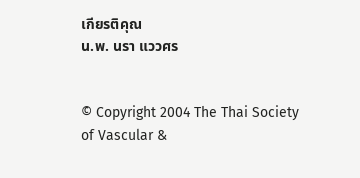เกียรติคุณ
น.พ. นรา แววศร


© Copyright 2004 The Thai Society of Vascular &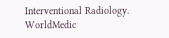Interventional Radiology.
WorldMedic